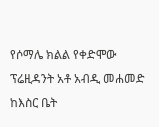የሶማሌ ክልል የቀድሞው ፕሬዚዳንት አቶ አብዲ መሐመድ ከእስር ቤት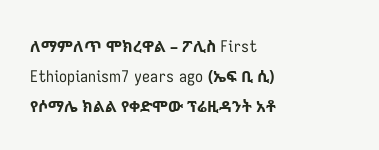ለማምለጥ ሞክረዋል – ፖሊስ First Ethiopianism7 years ago (ኤፍ ቢ ሲ) የሶማሌ ክልል የቀድሞው ፕሬዚዳንት አቶ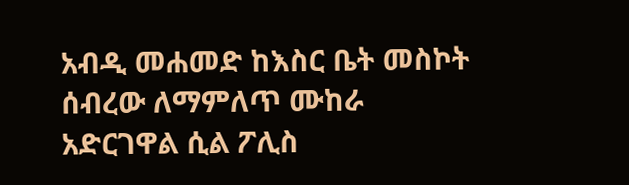አብዲ መሐመድ ከእስር ቤት መስኮት ሰብረው ለማምለጥ ሙከራ አድርገዋል ሲል ፖሊስ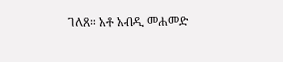ገለጸ። አቶ አብዲ መሐመድ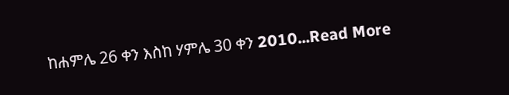ከሐምሌ 26 ቀን እስከ ሃምሌ 30 ቀን 2010...Read More